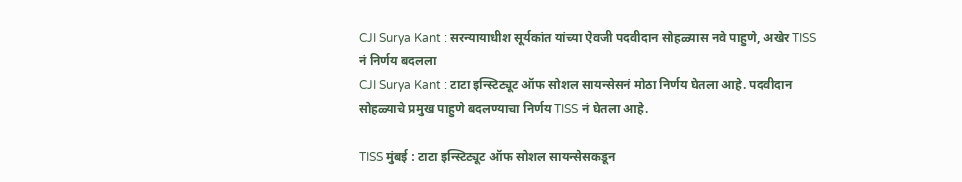CJI Surya Kant : सरन्यायाधीश सूर्यकांत यांच्या ऐवजी पदवीदान सोहळ्यास नवे पाहुणे, अखेर TISS नं निर्णय बदलला
CJI Surya Kant : टाटा इन्स्टिट्यूट ऑफ सोशल सायन्सेसनं मोठा निर्णय घेतला आहे. पदवीदान सोहळ्याचे प्रमुख पाहुणे बदलण्याचा निर्णय TISS नं घेतला आहे.

TISS मुंबई : टाटा इन्स्टिट्यूट ऑफ सोशल सायन्सेसकडून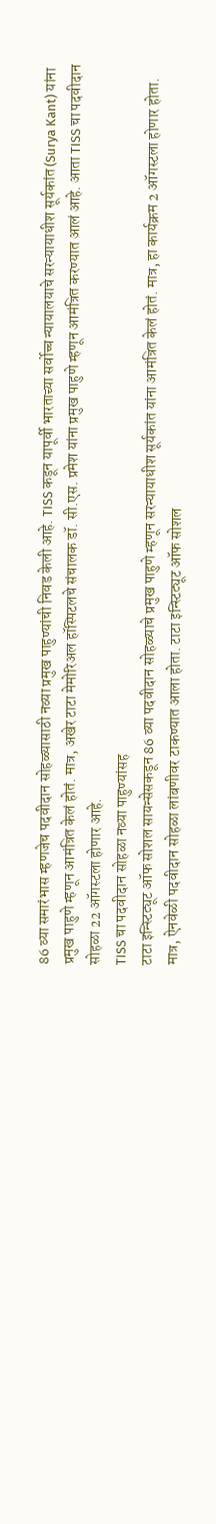86 व्या समारंभास म्हणजेच पदवीदान सोहळ्यासाठी नव्या प्रमुख पाहुण्यांची निवड केली आहे. TISS कडून यापूर्वी भारताच्या सर्वोच्च न्यायालयाचे सरन्यायाधीश सूर्यकांत (Surya Kant) यांना प्रमुख पाहुणे म्हणून आमंत्रित केलं होतं. मात्र, अखेर टाटा मेमोरिअल हॉस्पिटलचे संचालक डॉ. सी.एस. प्रमेश यांना प्रमुख पाहुणे म्हणून आमंत्रित करण्यात आलं आहे. आता TISS चा पदवीदान सोहळा 22 ऑगस्टला होणार आहे.
TISS चा पदवीदान सोहळा नव्या पाहुण्यांसह
टाटा इन्स्टिट्यूट ऑफ सोशल सायन्सेसकडून 86 व्या पदवीदान सोहळ्याचे प्रमुख पाहुणे म्हणून सरन्यायाधीश सूर्यकांत यांना आमंत्रित केलं होतं. मात्र, हा कार्यक्रम 2 ऑगस्टला होणार होता. मात्र, ऐनवेळी पदवीदान सोहळा लांबणीवर टाकण्यात आला होता. टाटा इन्स्टिट्यूट ऑफ सोशल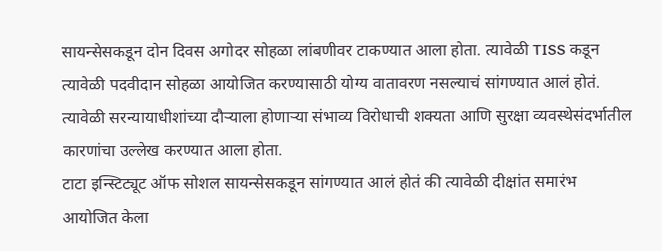सायन्सेसकडून दोन दिवस अगोदर सोहळा लांबणीवर टाकण्यात आला होता. त्यावेळी TISS कडून त्यावेळी पदवीदान सोहळा आयोजित करण्यासाठी योग्य वातावरण नसल्याचं सांगण्यात आलं होतं. त्यावेळी सरन्यायाधीशांच्या दौऱ्याला होणाऱ्या संभाव्य विरोधाची शक्यता आणि सुरक्षा व्यवस्थेसंदर्भातील कारणांचा उल्लेख करण्यात आला होता.
टाटा इन्स्टिट्यूट ऑफ सोशल सायन्सेसकडून सांगण्यात आलं होतं की त्यावेळी दीक्षांत समारंभ आयोजित केला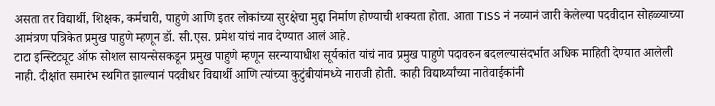असता तर विद्यार्थी, शिक्षक, कर्मचारी, पाहुणे आणि इतर लोकांच्या सुरक्षेचा मुद्दा निर्माण होण्याची शक्यता होता. आता TISS नं नव्यानं जारी केलेल्या पदवीदान सोहळ्याच्या आमंत्रण पत्रिकेत प्रमुख पाहुणे म्हणून डॉ. सी.एस. प्रमेश यांचं नाव देण्यात आलं आहे.
टाटा इन्स्टिट्यूट ऑफ सोशल सायन्सेसकडून प्रमुख पाहुणे म्हणून सरन्यायाधीश सूर्यकांत यांचं नाव प्रमुख पाहुणे पदावरुन बदलल्यासंदर्भात अधिक माहिती देण्यात आलेली नाही. दीक्षांत समारंभ स्थगित झाल्यानं पदवीधर विद्यार्थी आणि त्यांच्या कुटुंबीयांमध्ये नाराजी होती. काही विद्यार्थ्यांच्या नातेवाईकांनी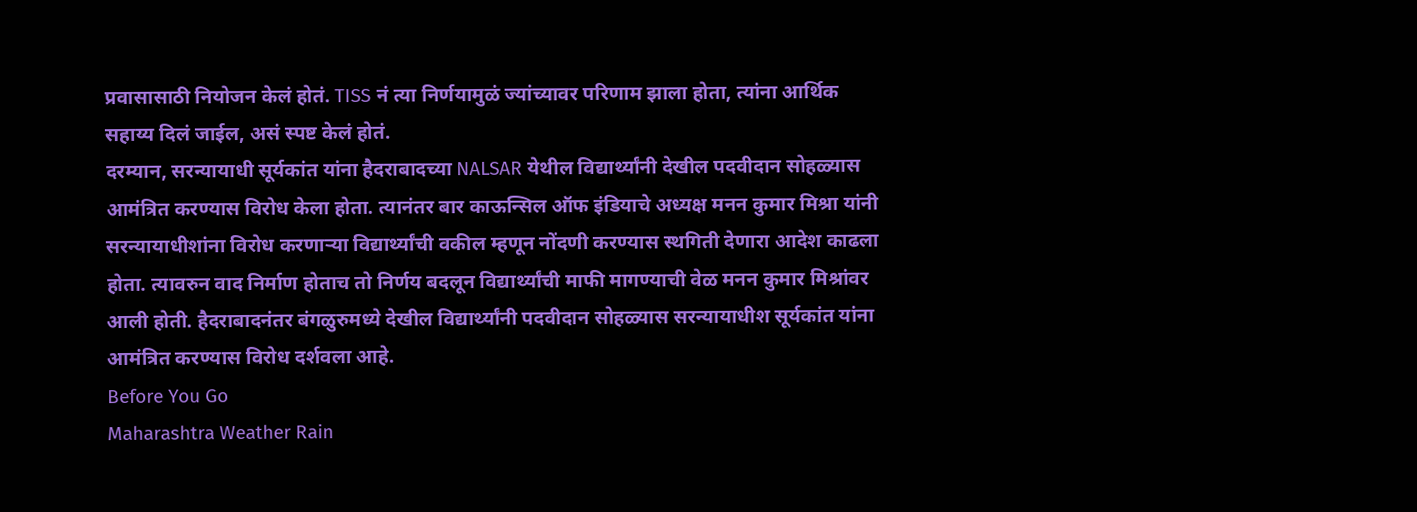प्रवासासाठी नियोजन केलं होतं. TISS नं त्या निर्णयामुळं ज्यांच्यावर परिणाम झाला होता, त्यांना आर्थिक सहाय्य दिलं जाईल, असं स्पष्ट केलं होतं.
दरम्यान, सरन्यायाधी सूर्यकांत यांना हैदराबादच्या NALSAR येथील विद्यार्थ्यांनी देखील पदवीदान सोहळ्यास आमंत्रित करण्यास विरोध केला होता. त्यानंतर बार काऊन्सिल ऑफ इंडियाचे अध्यक्ष मनन कुमार मिश्रा यांनी सरन्यायाधीशांना विरोध करणाऱ्या विद्यार्थ्यांची वकील म्हणून नोंदणी करण्यास स्थगिती देणारा आदेश काढला होता. त्यावरुन वाद निर्माण होताच तो निर्णय बदलून विद्यार्थ्यांची माफी मागण्याची वेळ मनन कुमार मिश्रांवर आली होती. हैदराबादनंतर बंगळुरुमध्ये देखील विद्यार्थ्यांनी पदवीदान सोहळ्यास सरन्यायाधीश सूर्यकांत यांना आमंत्रित करण्यास विरोध दर्शवला आहे.
Before You Go
Maharashtra Weather Rain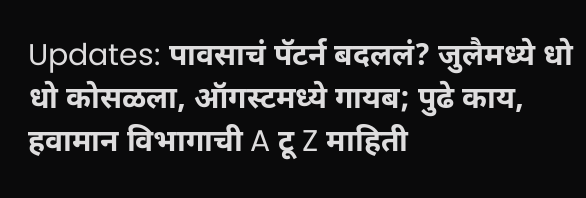Updates: पावसाचं पॅटर्न बदललं? जुलैमध्ये धो धो कोसळला, ऑगस्टमध्ये गायब; पुढे काय, हवामान विभागाची A टू Z माहिती